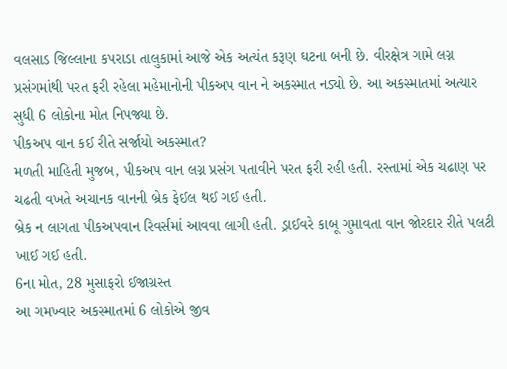વલસાડ જિલ્લાના કપરાડા તાલુકામાં આજે એક અત્યંત કરૂણ ઘટના બની છે. વીરક્ષેત્ર ગામે લગ્ન પ્રસંગમાંથી પરત ફરી રહેલા મહેમાનોની પીકઅપ વાન ને અકસ્માત નડ્યો છે. આ અકસ્માતમાં અત્યાર સુધી 6 લોકોના મોત નિપજ્યા છે.
પીકઅપ વાન કઈ રીતે સર્જાયો અકસ્માત?
મળતી માહિતી મુજબ, પીકઅપ વાન લગ્ન પ્રસંગ પતાવીને પરત ફરી રહી હતી. રસ્તામાં એક ચઢાણ પર ચઢતી વખતે અચાનક વાનની બ્રેક ફેઈલ થઈ ગઈ હતી.
બ્રેક ન લાગતા પીકઅપવાન રિવર્સમાં આવવા લાગી હતી. ડ્રાઈવરે કાબૂ ગુમાવતા વાન જોરદાર રીતે પલટી ખાઈ ગઈ હતી.
6ના મોત, 28 મુસાફરો ઈજાગ્રસ્ત
આ ગમખ્વાર અકસ્માતમાં 6 લોકોએ જીવ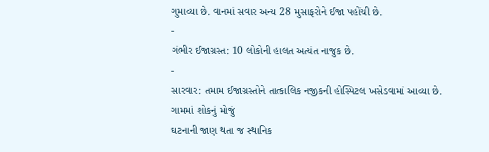ગુમાવ્યા છે. વાનમાં સવાર અન્ય 28 મુસાફરોને ઈજા પહોંચી છે.
-
ગંભીર ઈજાગ્રસ્ત: 10 લોકોની હાલત અત્યંત નાજુક છે.
-
સારવાર: તમામ ઈજાગ્રસ્તોને તાત્કાલિક નજીકની હોસ્પિટલ ખસેડવામાં આવ્યા છે.
ગામમાં શોકનું મોજું
ઘટનાની જાણ થતા જ સ્થાનિક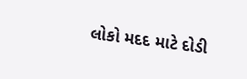લોકો મદદ માટે દોડી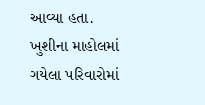આવ્યા હતા. ખુશીના માહોલમાં ગયેલા પરિવારોમાં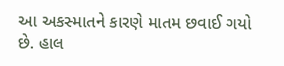આ અકસ્માતને કારણે માતમ છવાઈ ગયો છે. હાલ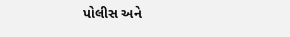પોલીસ અને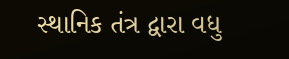સ્થાનિક તંત્ર દ્વારા વધુ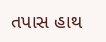તપાસ હાથ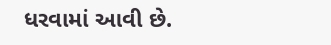ધરવામાં આવી છે.